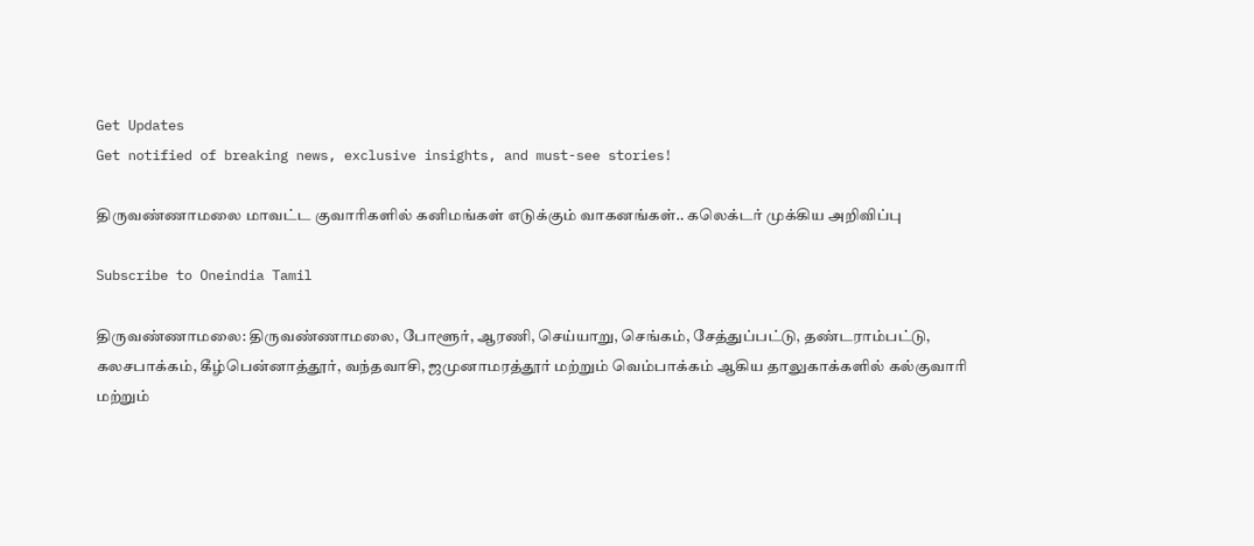Get Updates
Get notified of breaking news, exclusive insights, and must-see stories!

திருவண்ணாமலை மாவட்ட குவாரிகளில் கனிமங்கள் எடுக்கும் வாகனங்கள்.. கலெக்டர் முக்கிய அறிவிப்பு

Subscribe to Oneindia Tamil

திருவண்ணாமலை: திருவண்ணாமலை, போளூர், ஆரணி, செய்யாறு, செங்கம், சேத்துப்பட்டு, தண்டராம்பட்டு, கலசபாக்கம், கீழ்பென்னாத்தூர், வந்தவாசி, ஜமுனாமரத்தூர் மற்றும் வெம்பாக்கம் ஆகிய தாலுகாக்களில் கல்குவாரி மற்றும்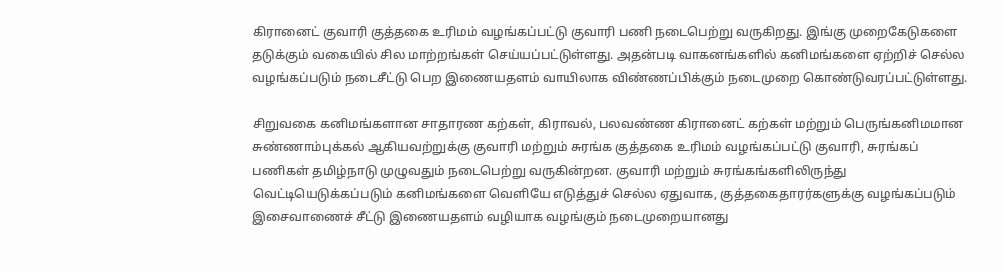கிரானைட் குவாரி குத்தகை உரிமம் வழங்கப்பட்டு குவாரி பணி நடைபெற்று வருகிறது. இங்கு முறைகேடுகளை தடுக்கும் வகையில் சில மாற்றங்கள் செய்யப்பட்டுள்ளது. அதன்படி வாகனங்களில் கனிமங்களை ஏற்றிச் செல்ல வழங்கப்படும் நடைசீட்டு பெற இணையதளம் வாயிலாக விண்ணப்பிக்கும் நடைமுறை கொண்டுவரப்பட்டுள்ளது.

சிறுவகை கனிமங்களான சாதாரண கற்கள், கிராவல், பலவண்ண கிரானைட் கற்கள் மற்றும் பெருங்கனிமமான சுண்ணாம்புக்கல் ஆகியவற்றுக்கு குவாரி மற்றும் சுரங்க குத்தகை உரிமம் வழங்கப்பட்டு குவாரி, சுரங்கப் பணிகள் தமிழ்நாடு முழுவதும் நடைபெற்று வருகின்றன. குவாரி மற்றும் சுரங்கங்களிலிருந்து வெட்டியெடுக்கப்படும் கனிமங்களை வெளியே எடுத்துச் செல்ல ஏதுவாக, குத்தகைதாரர்களுக்கு வழங்கப்படும் இசைவாணைச் சீட்டு இணையதளம் வழியாக வழங்கும் நடைமுறையானது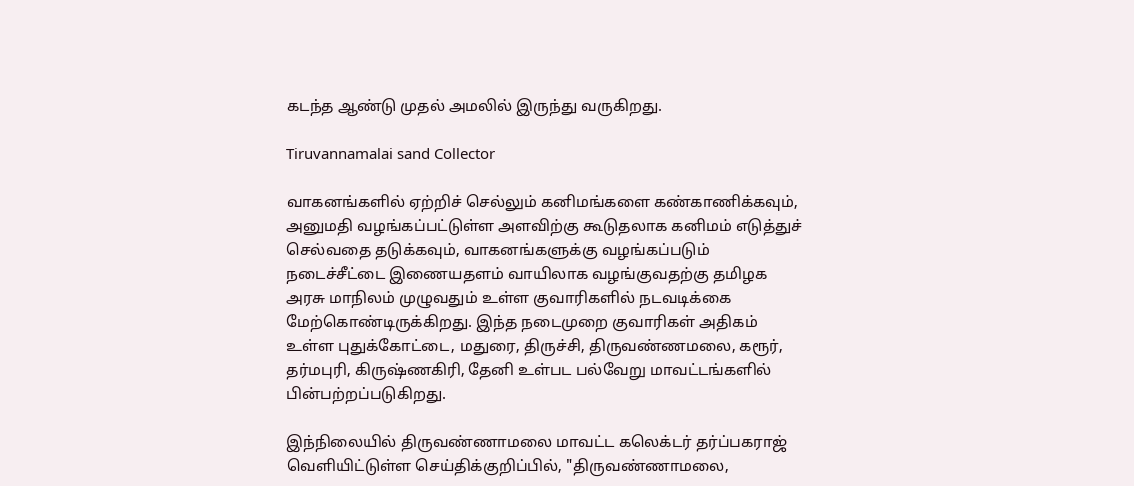கடந்த ஆண்டு முதல் அமலில் இருந்து வருகிறது.

Tiruvannamalai sand Collector

வாகனங்களில் ஏற்றிச் செல்லும் கனிமங்களை கண்காணிக்கவும், அனுமதி வழங்கப்பட்டுள்ள அளவிற்கு கூடுதலாக கனிமம் எடுத்துச் செல்வதை தடுக்கவும், வாகனங்களுக்கு வழங்கப்படும் நடைச்சீட்டை இணையதளம் வாயிலாக வழங்குவதற்கு தமிழக அரசு மாநிலம் முழுவதும் உள்ள குவாரிகளில் நடவடிக்கை மேற்கொண்டிருக்கிறது. இந்த நடைமுறை குவாரிகள் அதிகம் உள்ள புதுக்கோட்டை, மதுரை, திருச்சி, திருவண்ணமலை, கரூர், தர்மபுரி, கிருஷ்ணகிரி, தேனி உள்பட பல்வேறு மாவட்டங்களில் பின்பற்றப்படுகிறது.

இந்நிலையில் திருவண்ணாமலை மாவட்ட கலெக்டர் தர்ப்பகராஜ் வெளியிட்டுள்ள செய்திக்குறிப்பில், "திருவண்ணாமலை,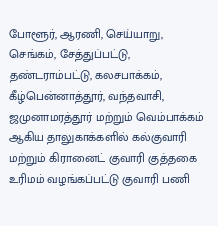போளூர், ஆரணி, செய்யாறு, செங்கம், சேத்துப்பட்டு, தண்டராம்பட்டு, கலசபாக்கம், கீழ்பென்னாத்தூர், வந்தவாசி, ஜமுனாமரத்தூர் மற்றும் வெம்பாக்கம் ஆகிய தாலுகாக்களில் கல்குவாரி மற்றும் கிரானைட் குவாரி குத்தகை உரிமம் வழங்கப்பட்டு குவாரி பணி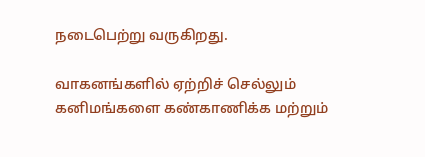நடைபெற்று வருகிறது.

வாகனங்களில் ஏற்றிச் செல்லும் கனிமங்களை கண்காணிக்க மற்றும்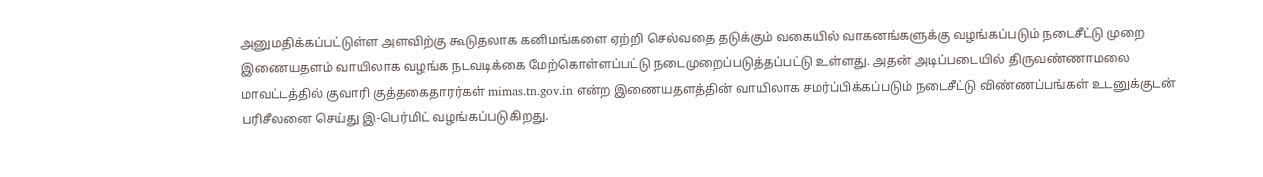அனுமதிக்கப்பட்டுள்ள அளவிற்கு கூடுதலாக கனிமங்களை ஏற்றி செல்வதை தடுக்கும் வகையில் வாகனங்களுக்கு வழங்கப்படும் நடைசீட்டு முறை இணையதளம் வாயிலாக வழங்க நடவடிக்கை மேற்கொள்ளப்பட்டு நடைமுறைப்படுத்தப்பட்டு உள்ளது. அதன் அடிப்படையில் திருவண்ணாமலை மாவட்டத்தில் குவாரி குத்தகைதாரர்கள் mimas.tn.gov.in என்ற இணையதளத்தின் வாயிலாக சமர்ப்பிக்கப்படும் நடைசீட்டு விண்ணப்பங்கள் உடனுக்குடன் பரிசீலனை செய்து இ-பெர்மிட் வழங்கப்படுகிறது.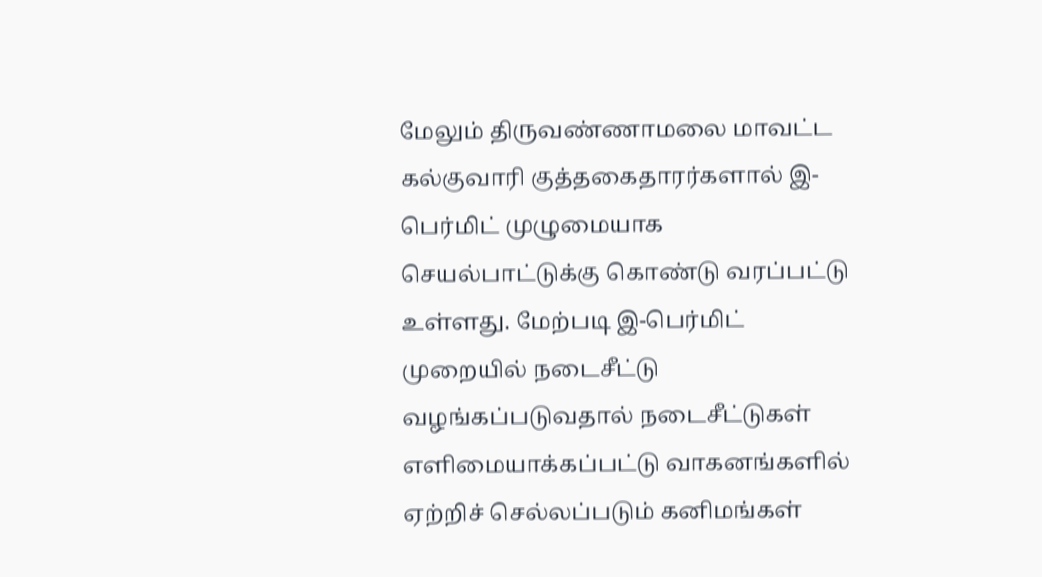மேலும் திருவண்ணாமலை மாவட்ட கல்குவாரி குத்தகைதாரர்களால் இ-பெர்மிட் முழுமையாக செயல்பாட்டுக்கு கொண்டு வரப்பட்டு உள்ளது. மேற்படி இ-பெர்மிட் முறையில் நடைசீட்டு வழங்கப்படுவதால் நடைசீட்டுகள் எளிமையாக்கப்பட்டு வாகனங்களில் ஏற்றிச் செல்லப்படும் கனிமங்கள்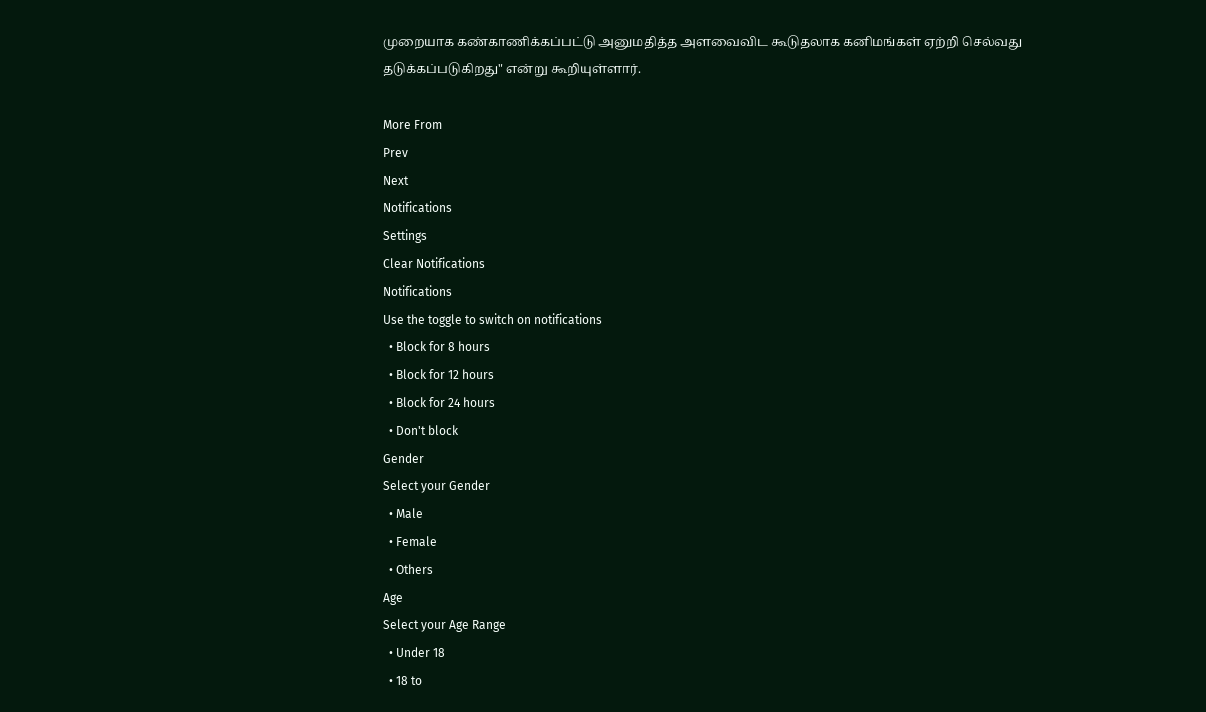முறையாக கண்காணிக்கப்பட்டு அனுமதித்த அளவைவிட கூடுதலாக கனிமங்கள் ஏற்றி செல்வது தடுக்கப்படுகிறது" என்று கூறியுள்ளார்.

More From
Prev
Next
Notifications
Settings
Clear Notifications
Notifications
Use the toggle to switch on notifications
  • Block for 8 hours
  • Block for 12 hours
  • Block for 24 hours
  • Don't block
Gender
Select your Gender
  • Male
  • Female
  • Others
Age
Select your Age Range
  • Under 18
  • 18 to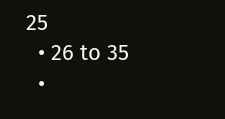25
  • 26 to 35
  •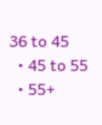36 to 45
  • 45 to 55
  • 55+